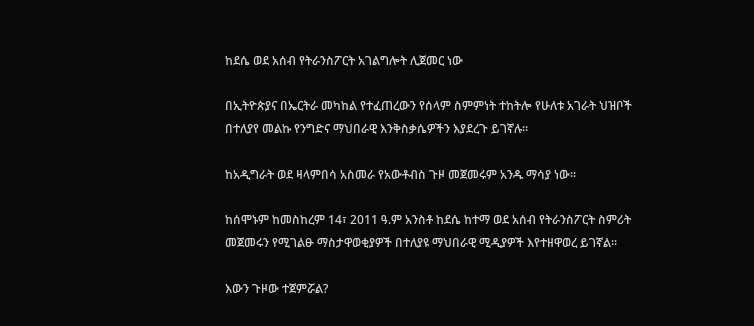ከደሴ ወደ አሰብ የትራንስፖርት አገልግሎት ሊጀመር ነው

በኢትዮጵያና በኤርትራ መካከል የተፈጠረውን የሰላም ስምምነት ተከትሎ የሁለቱ አገራት ህዝቦች በተለያየ መልኩ የንግድና ማህበራዊ እንቅስቃሴዎችን እያደረጉ ይገኛሉ፡፡

ከአዲግራት ወደ ዛላምበሳ አስመራ የአውቶብስ ጉዞ መጀመሩም አንዱ ማሳያ ነው፡፡

ከሰሞኑም ከመስከረም 14፣ 2011 ዓ.ም አንስቶ ከደሴ ከተማ ወደ አሰብ የትራንስፖርት ስምሪት መጀመሩን የሚገልፁ ማስታዋወቂያዎች በተለያዩ ማህበራዊ ሚዲያዎች እየተዘዋወረ ይገኛል፡፡

እውን ጉዞው ተጀምሯል?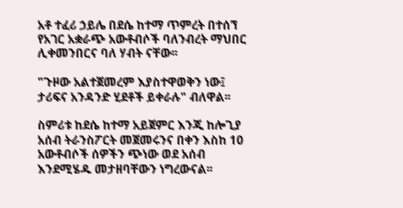አቶ ተፈሪ ኃይሌ በደሴ ከተማ ጥምረት በተሰኘ የአገር አቋራጭ አውቶብሶች ባለንብረት ማህበር ሊቀመንበርና ባለ ሃብት ናቸው፡፡

"ጉዞው አልተጀመረም እያስተዋወቅን ነው፤ ታሪፍና አንዳንድ ሂደቶች ይቀራሉ" ብለዋል፡፡

ስምሪቱ ከደሴ ከተማ አይጀምር እንጂ ከሎጊያ አሰብ ትራንስፖርት መጀመሩንና በቀን እስከ 10 አውቶብሶች ሰዎችን ጭነው ወደ አሰብ እንደሚሄዱ መታዘባቸውን ነግረውናል፡፡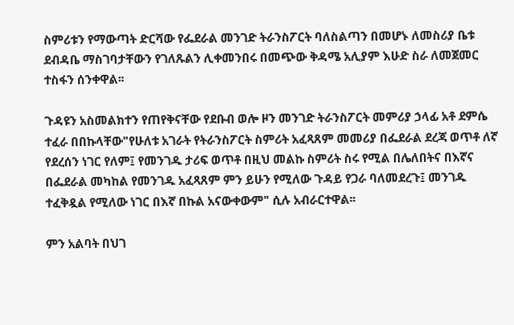ስምሪቱን የማውጣት ድርሻው የፌደራል መንገድ ትራንስፖርት ባለስልጣን በመሆኑ ለመስሪያ ቤቱ ደብዳቤ ማስገባታቸውን የገለጹልን ሊቀመንበሩ በመጭው ቅዳሜ አሊያም እሁድ ስራ ለመጀመር ተስፋን ሰንቀዋል፡፡

ጉዳዩን አስመልክተን የጠየቅናቸው የደቡብ ወሎ ዞን መንገድ ትራንስፖርት መምሪያ ኃላፊ አቶ ደምሴ ተፈራ በበኩላቸው"የሁለቱ አገራት የትራንስፖርት ስምሪት አፈጻጸም መመሪያ በፌደራል ደረጃ ወጥቶ ለኛ የደረሰን ነገር የለም፤ የመንገዱ ታሪፍ ወጥቶ በዚህ መልኩ ስምሪት ስሩ የሚል በሌለበትና በእኛና በፌደራል መካከል የመንገዱ አፈጻጸም ምን ይሁን የሚለው ጉዳይ የጋራ ባለመደረጉ፤ መንገዱ ተፈቅዷል የሚለው ነገር በእኛ በኩል አናውቀውም" ሲሉ አብራርተዋል፡፡

ምን አልባት በህገ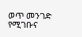ወጥ መንገድ የሚገቡና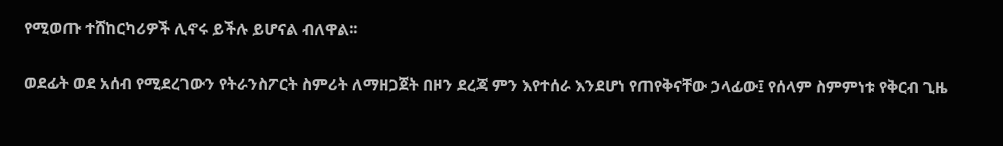የሚወጡ ተሸከርካሪዎች ሊኖሩ ይችሉ ይሆናል ብለዋል፡፡

ወደፊት ወደ አሰብ የሚደረገውን የትራንስፖርት ስምሪት ለማዘጋጀት በዞን ደረጃ ምን እየተሰራ እንደሆነ የጠየቅናቸው ኃላፊው፤ የሰላም ስምምነቱ የቅርብ ጊዜ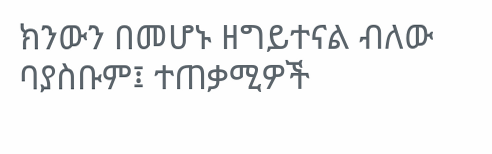ክንውን በመሆኑ ዘግይተናል ብለው ባያስቡም፤ ተጠቃሚዎች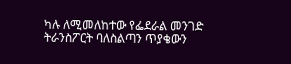ካሉ ለሚመለከተው የፌደራል መንገድ ትራንስፖርት ባለስልጣን ጥያቄውን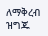ለማቅረብ ዝግጁ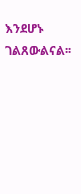እንደሆኑ ገልጸውልናል፡፡